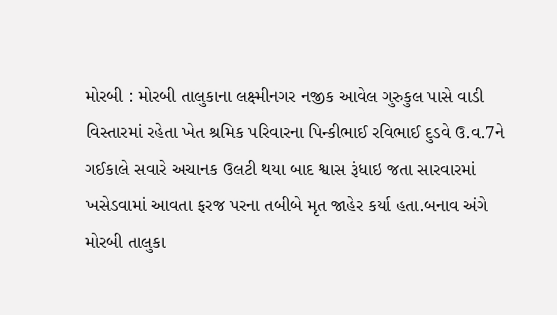મોરબી : મોરબી તાલુકાના લક્ષ્મીનગર નજીક આવેલ ગુરુકુલ પાસે વાડી વિસ્તારમાં રહેતા ખેત શ્રમિક પરિવારના પિન્કીભાઈ રવિભાઈ દુડવે ઉ.વ.7ને ગઈકાલે સવારે અચાનક ઉલટી થયા બાદ શ્વાસ રૂંધાઇ જતા સારવારમાં ખસેડવામાં આવતા ફરજ પરના તબીબે મૃત જાહેર કર્યા હતા.બનાવ અંગે મોરબી તાલુકા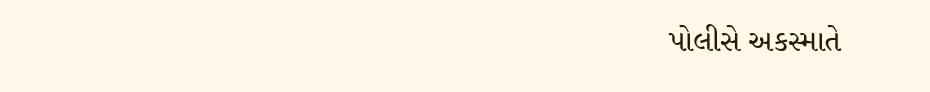પોલીસે અકસ્માતે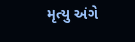મૃત્યુ અંગે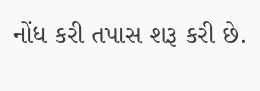નોંધ કરી તપાસ શરૂ કરી છે.